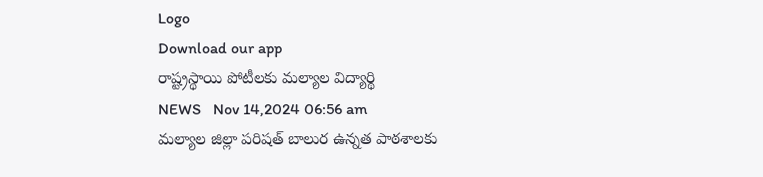Logo
Download our app
రాష్ట్రస్థాయి పోటీలకు మల్యాల విద్యార్థి
NEWS   Nov 14,2024 06:56 am
మల్యాల జిల్లా పరిషత్ బాలుర ఉన్నత పాఠశాలకు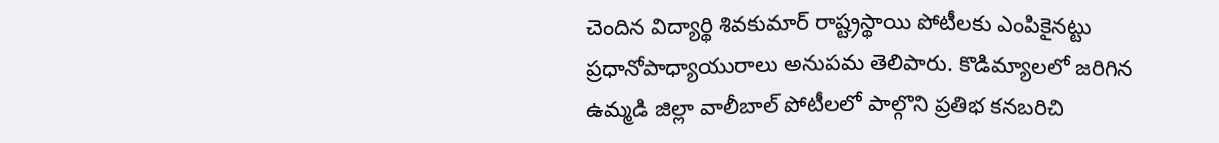చెందిన విద్యార్థి శివకుమార్ రాష్ట్రస్థాయి పోటీలకు ఎంపికైనట్టు ప్రధానోపాధ్యాయురాలు అనుపమ తెలిపారు. కొడిమ్యాలలో జరిగిన ఉమ్మడి జిల్లా వాలీబాల్ పోటీలలో పాల్గొని ప్రతిభ కనబరిచి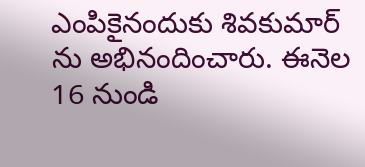ఎంపికైనందుకు శివకుమార్ ను అభినందించారు. ఈనెల 16 నుండి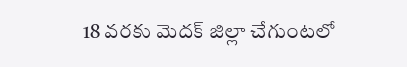18 వరకు మెదక్ జిల్లా చేగుంటలో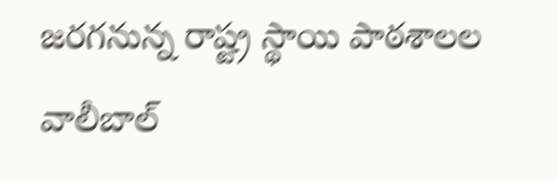జరగనున్న రాష్ట్ర స్థాయి పాఠశాలల వాలీబాల్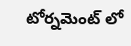టోర్నమెంట్ లో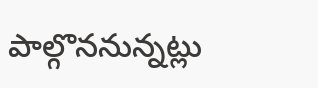పాల్గొననున్నట్లు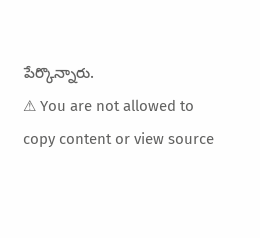పేర్కొన్నారు.
⚠ You are not allowed to copy content or view source